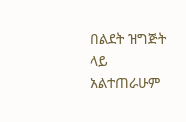በልደት ዝግጅት ላይ አልተጠራሁም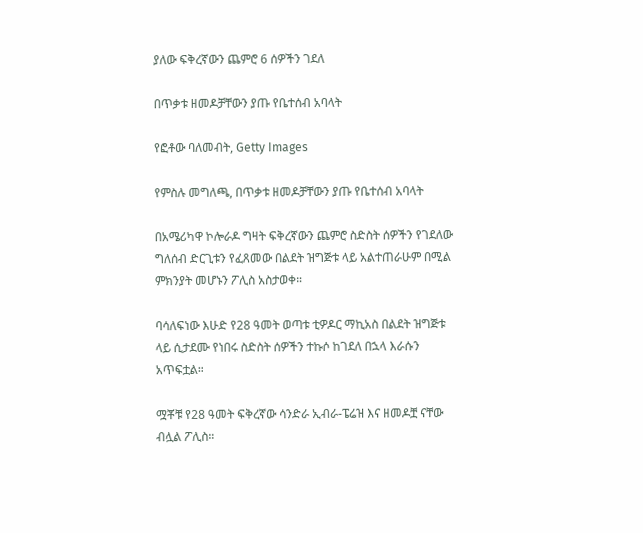ያለው ፍቅረኛውን ጨምሮ 6 ሰዎችን ገደለ

በጥቃቱ ዘመዶቻቸውን ያጡ የቤተሰብ አባላት

የፎቶው ባለመብት, Getty Images

የምስሉ መግለጫ, በጥቃቱ ዘመዶቻቸውን ያጡ የቤተሰብ አባላት

በአሜሪካዋ ኮሎራዶ ግዛት ፍቅረኛውን ጨምሮ ስድስት ሰዎችን የገደለው ግለሰብ ድርጊቱን የፈጸመው በልደት ዝግጅቱ ላይ አልተጠራሁም በሚል ምክንያት መሆኑን ፖሊስ አስታወቀ።

ባሳለፍነው እሁድ የ28 ዓመት ወጣቱ ቲዎዶር ማኪአስ በልደት ዝግጅቱ ላይ ሲታደሙ የነበሩ ስድስት ሰዎችን ተኩሶ ከገደለ በኋላ እራሱን አጥፍቷል።

ሟቾቹ የ28 ዓመት ፍቅረኛው ሳንድራ ኢብራ-ፔሬዝ እና ዘመዶቿ ናቸው ብሏል ፖሊስ።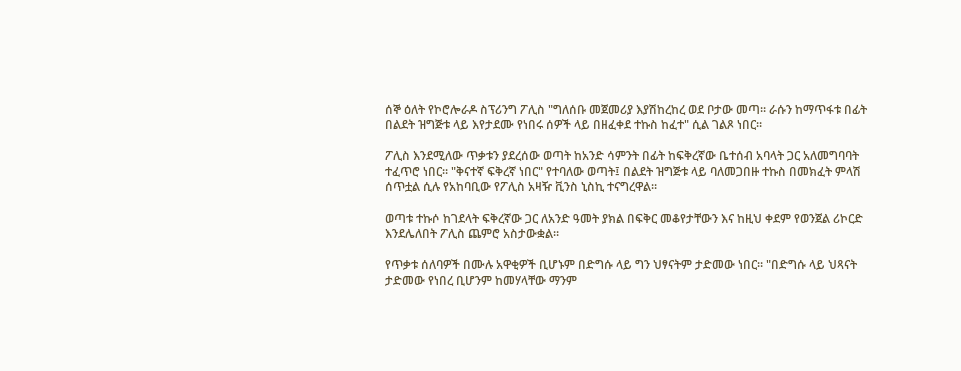ሰኞ ዕለት የኮሮሎራዶ ስፕሪንግ ፖሊስ "ግለሰቡ መጀመሪያ እያሽከረከረ ወደ ቦታው መጣ። ራሱን ከማጥፋቱ በፊት በልደት ዝግጅቱ ላይ እየታደሙ የነበሩ ሰዎች ላይ በዘፈቀደ ተኩስ ከፈተ" ሲል ገልጾ ነበር።

ፖሊስ እንደሚለው ጥቃቱን ያደረሰው ወጣት ከአንድ ሳምንት በፊት ከፍቅረኛው ቤተሰብ አባላት ጋር አለመግባባት ተፈጥሮ ነበር። "ቅናተኛ ፍቅረኛ ነበር" የተባለው ወጣት፤ በልደት ዝግጅቱ ላይ ባለመጋበዙ ተኩስ በመክፈት ምላሽ ሰጥቷል ሲሉ የአከባቢው የፖሊስ አዛዥ ቪንስ ኒስኪ ተናግረዋል።

ወጣቱ ተኩሶ ከገደላት ፍቅረኛው ጋር ለአንድ ዓመት ያክል በፍቅር መቆየታቸውን እና ከዚህ ቀደም የወንጀል ሪኮርድ እንደሌለበት ፖሊስ ጨምሮ አስታውቋል።

የጥቃቱ ሰለባዎች በሙሉ አዋቂዎች ቢሆኑም በድግሱ ላይ ግን ህፃናትም ታድመው ነበር። "በድግሱ ላይ ህጻናት ታድመው የነበረ ቢሆንም ከመሃላቸው ማንም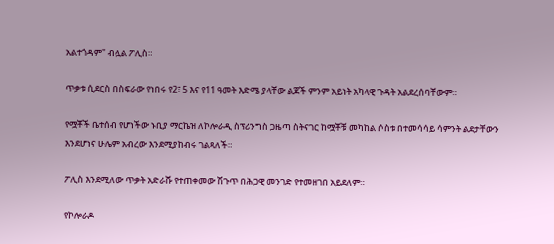አልተጎዳም" ብሏል ፖሊስ።

ጥቃቱ ሲደርስ በስፍራው የነበሩ የ2፣ 5 እና የ11 ዓመት እድሜ ያላቸው ልጆች ምንም አይነት አካላዊ ጉዳት አልደረሰባቸውም።

የሟቾች ቤተሰብ የሆነችው ኑቢያ ማርኬዝ ለኮሎራዲ ስፕሪንግስ ጋዜጣ ስትናገር ከሟቾቹ መካከል ሶስቱ በተመሳሳይ ሳምንት ልደታቸውን እንደሆነና ሁሌም አብረው እንደሚያከብሩ ገልጻለች።

ፖሊስ እንደሚለው ጥቃት አድራሹ የተጠቀመው ሽጉጥ በሕጋዊ መንገድ የተመዘገበ አይደለም።

የኮሎራዶ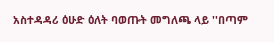አስተዳዳሪ ዕሁድ ዕለት ባወጡት መግለጫ ላይ ''በጣም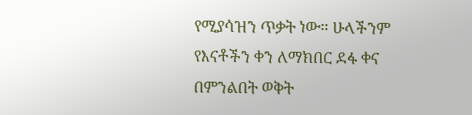የሚያሳዝን ጥቃት ነው። ሁላችንም የእናቶችን ቀን ለማክበር ደፋ ቀና በምንልበት ወቅት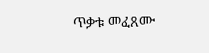ጥቃቱ መፈጸሙ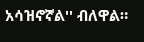አሳዝኖኛል'' ብለዋል።